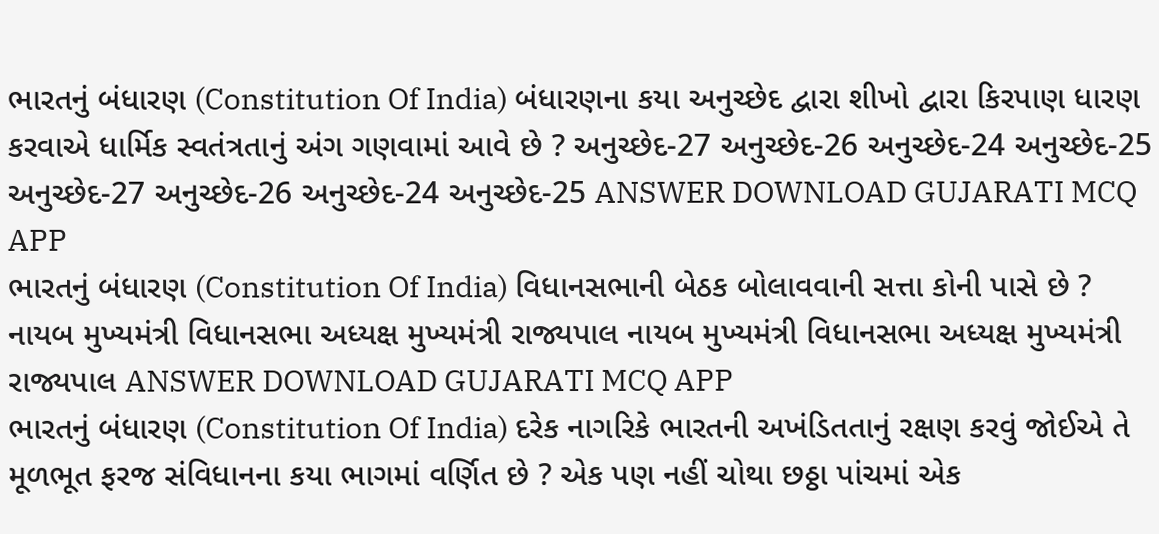ભારતનું બંધારણ (Constitution Of India) બંધારણના કયા અનુચ્છેદ દ્વારા શીખો દ્વારા કિરપાણ ધારણ કરવાએ ધાર્મિક સ્વતંત્રતાનું અંગ ગણવામાં આવે છે ? અનુચ્છેદ-27 અનુચ્છેદ-26 અનુચ્છેદ-24 અનુચ્છેદ-25 અનુચ્છેદ-27 અનુચ્છેદ-26 અનુચ્છેદ-24 અનુચ્છેદ-25 ANSWER DOWNLOAD GUJARATI MCQ APP
ભારતનું બંધારણ (Constitution Of India) વિધાનસભાની બેઠક બોલાવવાની સત્તા કોની પાસે છે ? નાયબ મુખ્યમંત્રી વિધાનસભા અધ્યક્ષ મુખ્યમંત્રી રાજ્યપાલ નાયબ મુખ્યમંત્રી વિધાનસભા અધ્યક્ષ મુખ્યમંત્રી રાજ્યપાલ ANSWER DOWNLOAD GUJARATI MCQ APP
ભારતનું બંધારણ (Constitution Of India) દરેક નાગરિકે ભારતની અખંડિતતાનું રક્ષણ કરવું જોઈએ તે મૂળભૂત ફરજ સંવિધાનના કયા ભાગમાં વર્ણિત છે ? એક પણ નહીં ચોથા છઠ્ઠા પાંચમાં એક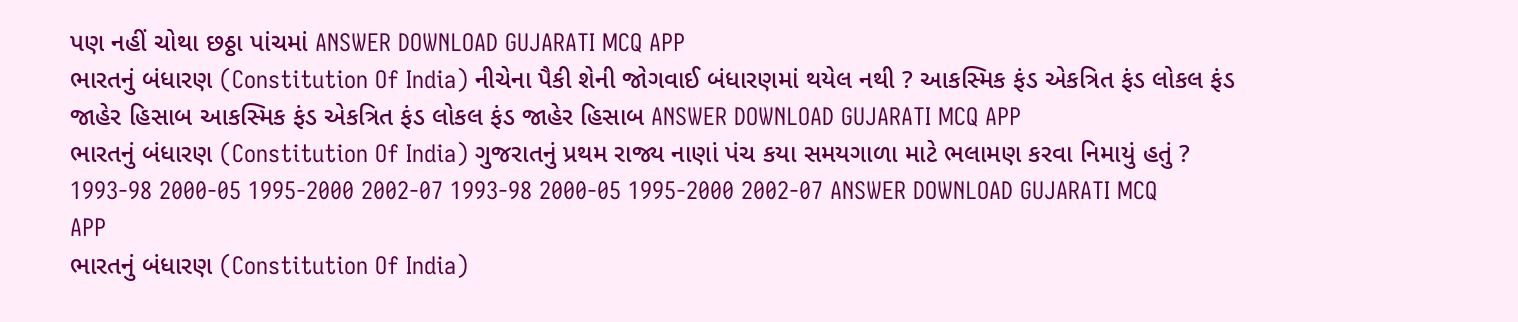પણ નહીં ચોથા છઠ્ઠા પાંચમાં ANSWER DOWNLOAD GUJARATI MCQ APP
ભારતનું બંધારણ (Constitution Of India) નીચેના પૈકી શેની જોગવાઈ બંધારણમાં થયેલ નથી ? આકસ્મિક ફંડ એકત્રિત ફંડ લોકલ ફંડ જાહેર હિસાબ આકસ્મિક ફંડ એકત્રિત ફંડ લોકલ ફંડ જાહેર હિસાબ ANSWER DOWNLOAD GUJARATI MCQ APP
ભારતનું બંધારણ (Constitution Of India) ગુજરાતનું પ્રથમ રાજ્ય નાણાં પંચ કયા સમયગાળા માટે ભલામણ કરવા નિમાયું હતું ? 1993-98 2000-05 1995-2000 2002-07 1993-98 2000-05 1995-2000 2002-07 ANSWER DOWNLOAD GUJARATI MCQ APP
ભારતનું બંધારણ (Constitution Of India)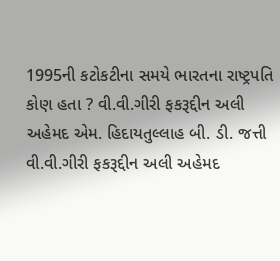1995ની કટોકટીના સમયે ભારતના રાષ્ટ્રપતિ કોણ હતા ? વી.વી.ગીરી ફકરૂદ્દીન અલી અહેમદ એમ. હિદાયતુલ્લાહ બી. ડી. જત્તી વી.વી.ગીરી ફકરૂદ્દીન અલી અહેમદ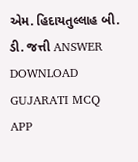એમ. હિદાયતુલ્લાહ બી. ડી. જત્તી ANSWER DOWNLOAD GUJARATI MCQ APP